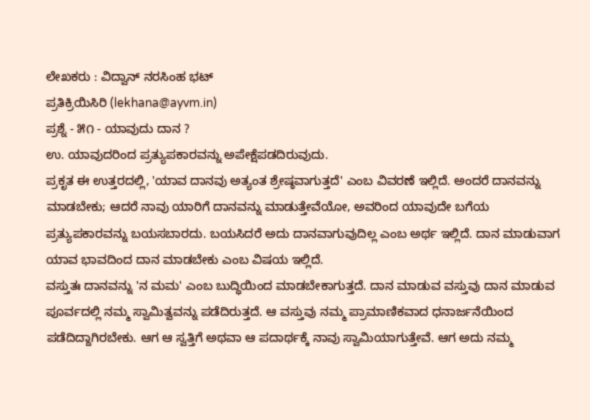ಲೇಖಕರು : ವಿದ್ವಾನ್ ನರಸಿಂಹ ಭಟ್
ಪ್ರತಿಕ್ರಿಯಿಸಿರಿ (lekhana@ayvm.in)
ಪ್ರಶ್ನೆ - ೫೧ - ಯಾವುದು ದಾನ ?
ಉ. ಯಾವುದರಿಂದ ಪ್ರತ್ಯುಪಕಾರವನ್ನು ಅಪೇಕ್ಷೆಪಡದಿರುವುದು.
ಪ್ರಕೃತ ಈ ಉತ್ತರದಲ್ಲಿ, 'ಯಾವ ದಾನವು ಅತ್ಯಂತ ಶ್ರೇಷ್ಠವಾಗುತ್ತದೆ' ಎಂಬ ವಿವರಣೆ ಇಲ್ಲಿದೆ. ಅಂದರೆ ದಾನವನ್ನು ಮಾಡಬೇಕು; ಆದರೆ ನಾವು ಯಾರಿಗೆ ದಾನವನ್ನು ಮಾಡುತ್ತೇವೆಯೋ, ಅವರಿಂದ ಯಾವುದೇ ಬಗೆಯ ಪ್ರತ್ಯುಪಕಾರವನ್ನು ಬಯಸಬಾರದು. ಬಯಸಿದರೆ ಅದು ದಾನವಾಗುವುದಿಲ್ಲ ಎಂಬ ಅರ್ಥ ಇಲ್ಲಿದೆ. ದಾನ ಮಾಡುವಾಗ ಯಾವ ಭಾವದಿಂದ ದಾನ ಮಾಡಬೇಕು ಎಂಬ ವಿಷಯ ಇಲ್ಲಿದೆ.
ವಸ್ತುತಃ ದಾನವನ್ನು 'ನ ಮಮ' ಎಂಬ ಬುದ್ಧಿಯಿಂದ ಮಾಡಬೇಕಾಗುತ್ತದೆ. ದಾನ ಮಾಡುವ ವಸ್ತುವು ದಾನ ಮಾಡುವ ಪೂರ್ವದಲ್ಲಿ ನಮ್ಮ ಸ್ವಾಮಿತ್ವವನ್ನು ಪಡೆದಿರುತ್ತದೆ. ಆ ವಸ್ತುವು ನಮ್ಮ ಪ್ರಾಮಾಣಿಕವಾದ ಧನಾರ್ಜನೆಯಿಂದ ಪಡೆದಿದ್ದಾಗಿರಬೇಕು. ಆಗ ಆ ಸ್ವತ್ತಿಗೆ ಅಥವಾ ಆ ಪದಾರ್ಥಕ್ಕೆ ನಾವು ಸ್ವಾಮಿಯಾಗುತ್ತೇವೆ. ಆಗ ಅದು ನಮ್ಮ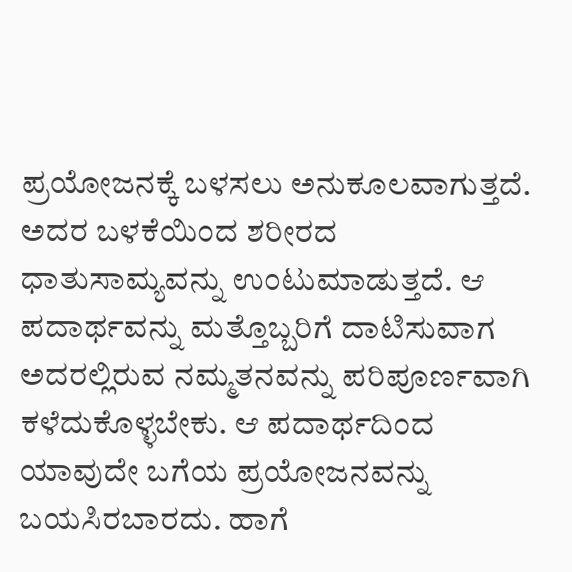ಪ್ರಯೋಜನಕ್ಕೆ ಬಳಸಲು ಅನುಕೂಲವಾಗುತ್ತದೆ. ಅದರ ಬಳಕೆಯಿಂದ ಶರೀರದ ಧಾತುಸಾಮ್ಯವನ್ನು ಉಂಟುಮಾಡುತ್ತದೆ. ಆ ಪದಾರ್ಥವನ್ನು ಮತ್ತೊಬ್ಬರಿಗೆ ದಾಟಿಸುವಾಗ ಅದರಲ್ಲಿರುವ ನಮ್ಮತನವನ್ನು ಪರಿಪೂರ್ಣವಾಗಿ ಕಳೆದುಕೊಳ್ಳಬೇಕು. ಆ ಪದಾರ್ಥದಿಂದ ಯಾವುದೇ ಬಗೆಯ ಪ್ರಯೋಜನವನ್ನು ಬಯಸಿರಬಾರದು. ಹಾಗೆ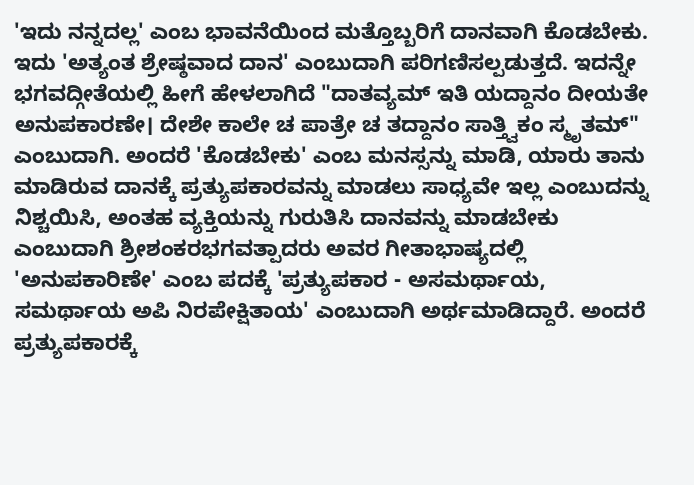'ಇದು ನನ್ನದಲ್ಲ' ಎಂಬ ಭಾವನೆಯಿಂದ ಮತ್ತೊಬ್ಬರಿಗೆ ದಾನವಾಗಿ ಕೊಡಬೇಕು. ಇದು 'ಅತ್ಯಂತ ಶ್ರೇಷ್ಠವಾದ ದಾನ' ಎಂಬುದಾಗಿ ಪರಿಗಣಿಸಲ್ಪಡುತ್ತದೆ. ಇದನ್ನೇ ಭಗವದ್ಗೀತೆಯಲ್ಲಿ ಹೀಗೆ ಹೇಳಲಾಗಿದೆ "ದಾತವ್ಯಮ್ ಇತಿ ಯದ್ದಾನಂ ದೀಯತೇ ಅನುಪಕಾರಣೇ। ದೇಶೇ ಕಾಲೇ ಚ ಪಾತ್ರೇ ಚ ತದ್ದಾನಂ ಸಾತ್ತ್ವಿಕಂ ಸ್ಮೃತಮ್" ಎಂಬುದಾಗಿ. ಅಂದರೆ 'ಕೊಡಬೇಕು' ಎಂಬ ಮನಸ್ಸನ್ನು ಮಾಡಿ, ಯಾರು ತಾನು ಮಾಡಿರುವ ದಾನಕ್ಕೆ ಪ್ರತ್ಯುಪಕಾರವನ್ನು ಮಾಡಲು ಸಾಧ್ಯವೇ ಇಲ್ಲ ಎಂಬುದನ್ನು ನಿಶ್ಚಯಿಸಿ, ಅಂತಹ ವ್ಯಕ್ತಿಯನ್ನು ಗುರುತಿಸಿ ದಾನವನ್ನು ಮಾಡಬೇಕು ಎಂಬುದಾಗಿ ಶ್ರೀಶಂಕರಭಗವತ್ಪಾದರು ಅವರ ಗೀತಾಭಾಷ್ಯದಲ್ಲಿ 'ಅನುಪಕಾರಿಣೇ' ಎಂಬ ಪದಕ್ಕೆ 'ಪ್ರತ್ಯುಪಕಾರ - ಅಸಮರ್ಥಾಯ, ಸಮರ್ಥಾಯ ಅಪಿ ನಿರಪೇಕ್ಷಿತಾಯ' ಎಂಬುದಾಗಿ ಅರ್ಥಮಾಡಿದ್ದಾರೆ. ಅಂದರೆ ಪ್ರತ್ಯುಪಕಾರಕ್ಕೆ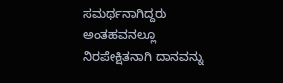ಸಮರ್ಥನಾಗಿದ್ದರು ಅಂತಹವನಲ್ಲೂ ನಿರಪೇಕ್ಷಿತನಾಗಿ ದಾನವನ್ನು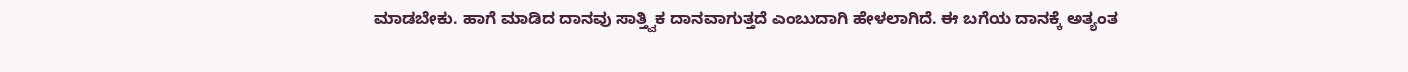ಮಾಡಬೇಕು. ಹಾಗೆ ಮಾಡಿದ ದಾನವು ಸಾತ್ತ್ವಿಕ ದಾನವಾಗುತ್ತದೆ ಎಂಬುದಾಗಿ ಹೇಳಲಾಗಿದೆ. ಈ ಬಗೆಯ ದಾನಕ್ಕೆ ಅತ್ಯಂತ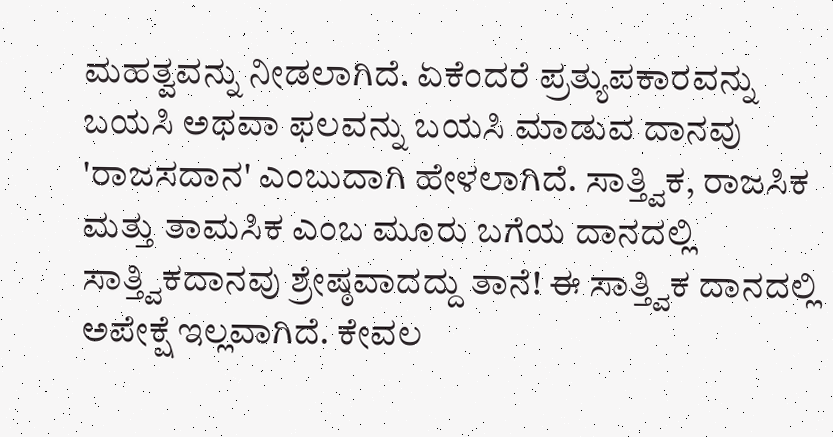ಮಹತ್ವವನ್ನು ನೀಡಲಾಗಿದೆ. ಏಕೆಂದರೆ ಪ್ರತ್ಯುಪಕಾರವನ್ನು ಬಯಸಿ ಅಥವಾ ಫಲವನ್ನು ಬಯಸಿ ಮಾಡುವ ದಾನವು 'ರಾಜಸದಾನ' ಎಂಬುದಾಗಿ ಹೇಳಲಾಗಿದೆ. ಸಾತ್ತ್ವಿಕ, ರಾಜಸಿಕ ಮತ್ತು ತಾಮಸಿಕ ಎಂಬ ಮೂರು ಬಗೆಯ ದಾನದಲ್ಲಿ ಸಾತ್ತ್ವಿಕದಾನವು ಶ್ರೇಷ್ಠವಾದದ್ದು ತಾನೆ! ಈ ಸಾತ್ತ್ವಿಕ ದಾನದಲ್ಲಿ ಅಪೇಕ್ಷೆ ಇಲ್ಲವಾಗಿದೆ. ಕೇವಲ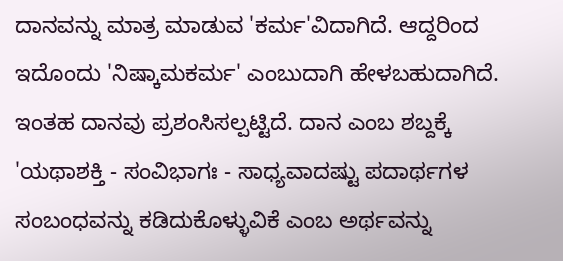ದಾನವನ್ನು ಮಾತ್ರ ಮಾಡುವ 'ಕರ್ಮ'ವಿದಾಗಿದೆ. ಆದ್ದರಿಂದ ಇದೊಂದು 'ನಿಷ್ಕಾಮಕರ್ಮ' ಎಂಬುದಾಗಿ ಹೇಳಬಹುದಾಗಿದೆ. ಇಂತಹ ದಾನವು ಪ್ರಶಂಸಿಸಲ್ಪಟ್ಟಿದೆ. ದಾನ ಎಂಬ ಶಬ್ದಕ್ಕೆ 'ಯಥಾಶಕ್ತಿ - ಸಂವಿಭಾಗಃ - ಸಾಧ್ಯವಾದಷ್ಟು ಪದಾರ್ಥಗಳ ಸಂಬಂಧವನ್ನು ಕಡಿದುಕೊಳ್ಳುವಿಕೆ ಎಂಬ ಅರ್ಥವನ್ನು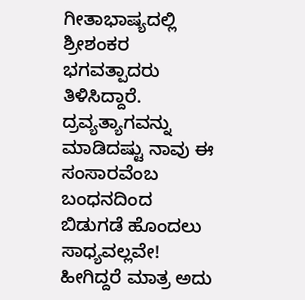ಗೀತಾಭಾಷ್ಯದಲ್ಲಿ ಶ್ರೀಶಂಕರ ಭಗವತ್ಪಾದರು ತಿಳಿಸಿದ್ದಾರೆ. ದ್ರವ್ಯತ್ಯಾಗವನ್ನು ಮಾಡಿದಷ್ಟು ನಾವು ಈ ಸಂಸಾರವೆಂಬ ಬಂಧನದಿಂದ ಬಿಡುಗಡೆ ಹೊಂದಲು ಸಾಧ್ಯವಲ್ಲವೇ! ಹೀಗಿದ್ದರೆ ಮಾತ್ರ ಅದು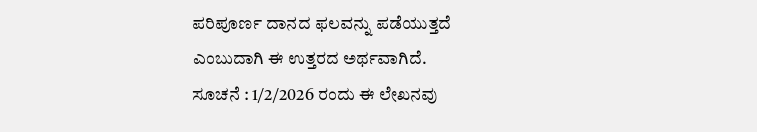ಪರಿಪೂರ್ಣ ದಾನದ ಫಲವನ್ನು ಪಡೆಯುತ್ತದೆ ಎಂಬುದಾಗಿ ಈ ಉತ್ತರದ ಅರ್ಥವಾಗಿದೆ.
ಸೂಚನೆ : 1/2/2026 ರಂದು ಈ ಲೇಖನವು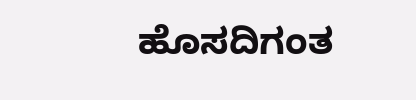ಹೊಸದಿಗಂತ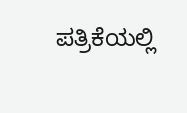ಪತ್ರಿಕೆಯಲ್ಲಿ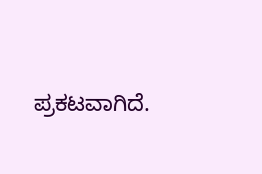ಪ್ರಕಟವಾಗಿದೆ.